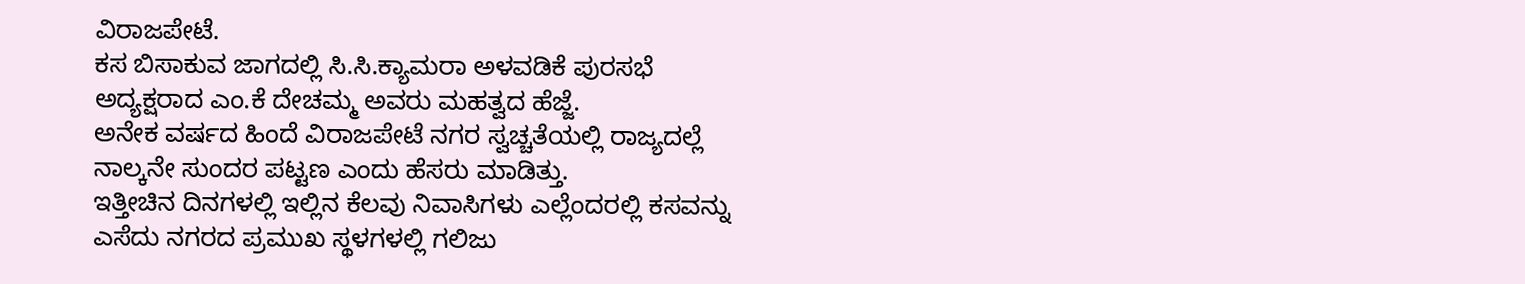ವಿರಾಜಪೇಟೆ.
ಕಸ ಬಿಸಾಕುವ ಜಾಗದಲ್ಲಿ ಸಿ.ಸಿ.ಕ್ಯಾಮರಾ ಅಳವಡಿಕೆ ಪುರಸಭೆ ಅದ್ಯಕ್ಷರಾದ ಎಂ.ಕೆ ದೇಚಮ್ಮ ಅವರು ಮಹತ್ವದ ಹೆಜ್ಜೆ.
ಅನೇಕ ವರ್ಷದ ಹಿಂದೆ ವಿರಾಜಪೇಟೆ ನಗರ ಸ್ವಚ್ಚತೆಯಲ್ಲಿ ರಾಜ್ಯದಲ್ಲೆ ನಾಲ್ಕನೇ ಸುಂದರ ಪಟ್ಟಣ ಎಂದು ಹೆಸರು ಮಾಡಿತ್ತು.
ಇತ್ತೀಚಿನ ದಿನಗಳಲ್ಲಿ ಇಲ್ಲಿನ ಕೆಲವು ನಿವಾಸಿಗಳು ಎಲ್ಲೆಂದರಲ್ಲಿ ಕಸವನ್ನು ಎಸೆದು ನಗರದ ಪ್ರಮುಖ ಸ್ಥಳಗಳಲ್ಲಿ ಗಲಿಜು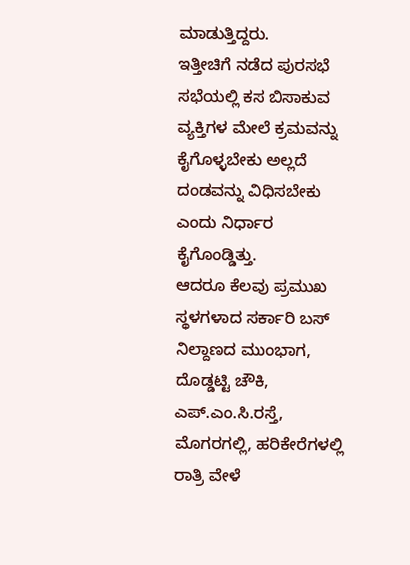ಮಾಡುತ್ತಿದ್ದರು.
ಇತ್ತೀಚಿಗೆ ನಡೆದ ಪುರಸಭೆ ಸಭೆಯಲ್ಲಿ ಕಸ ಬಿಸಾಕುವ ವ್ಯಕ್ತಿಗಳ ಮೇಲೆ ಕ್ರಮವನ್ನು ಕೈಗೊಳ್ಳಬೇಕು ಅಲ್ಲದೆ ದಂಡವನ್ನು ವಿಧಿಸಬೇಕು ಎಂದು ನಿರ್ಧಾರ ಕೈಗೊಂಡ್ಡಿತ್ತು.
ಆದರೂ ಕೆಲವು ಪ್ರಮುಖ ಸ್ಥಳಗಳಾದ ಸರ್ಕಾರಿ ಬಸ್ ನಿಲ್ದಾಣದ ಮುಂಭಾಗ, ದೊಡ್ಡಟ್ಟಿ ಚೌಕಿ, ಎಪ್.ಎಂ.ಸಿ.ರಸ್ತೆ, ಮೊಗರಗಲ್ಲಿ, ಹರಿಕೇರೆಗಳಲ್ಲಿ ರಾತ್ರಿ ವೇಳೆ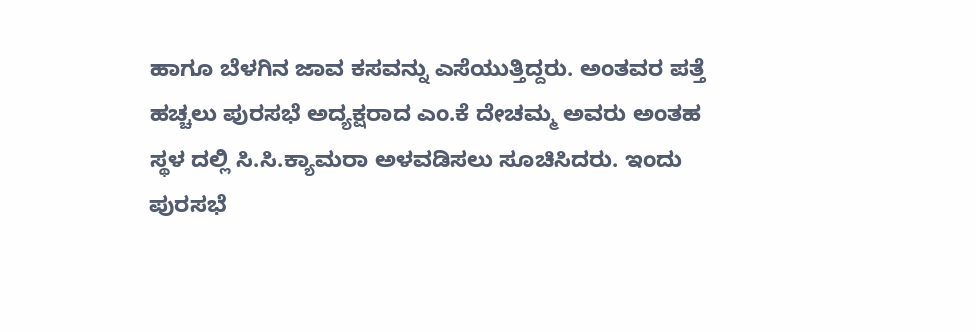ಹಾಗೂ ಬೆಳಗಿನ ಜಾವ ಕಸವನ್ನು ಎಸೆಯುತ್ತಿದ್ದರು. ಅಂತವರ ಪತ್ತೆ ಹಚ್ಚಲು ಪುರಸಭೆ ಅದ್ಯಕ್ಷರಾದ ಎಂ.ಕೆ ದೇಚಮ್ಮ ಅವರು ಅಂತಹ ಸ್ಥಳ ದಲ್ಲಿ ಸಿ.ಸಿ.ಕ್ಯಾಮರಾ ಅಳವಡಿಸಲು ಸೂಚಿಸಿದರು. ಇಂದು ಪುರಸಭೆ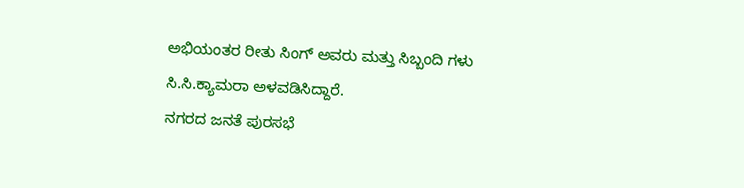ಅಭಿಯಂತರ ರೀತು ಸಿಂಗ್ ಅವರು ಮತ್ತು ಸಿಬ್ಬಂದಿ ಗಳು ಸಿ.ಸಿ.ಕ್ಯಾಮರಾ ಅಳವಡಿಸಿದ್ದಾರೆ.
ನಗರದ ಜನತೆ ಪುರಸಭೆ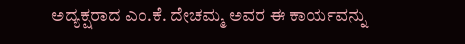ಅದ್ಯಕ್ಷರಾದ ಎಂ.ಕೆ. ದೇಚಮ್ಮ ಅವರ ಈ ಕಾರ್ಯವನ್ನು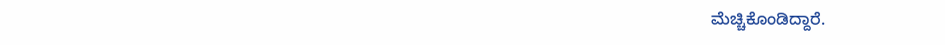ಮೆಚ್ಚಿಕೊಂಡಿದ್ದಾರೆ.